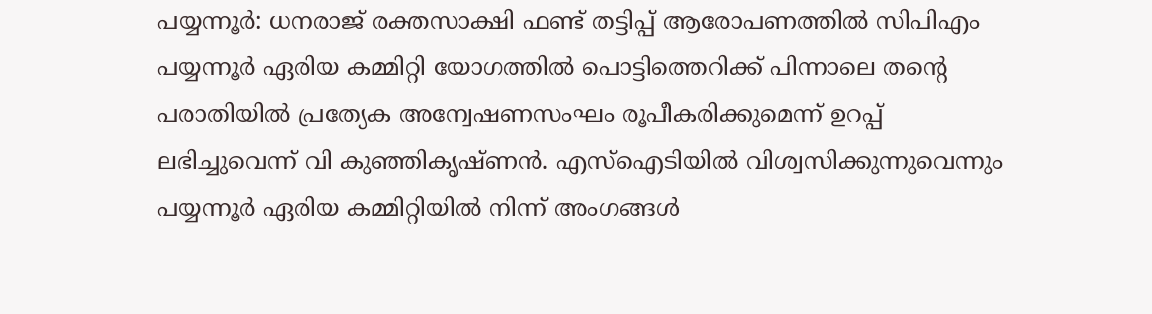പയ്യന്നൂർ: ധനരാജ് രക്തസാക്ഷി ഫണ്ട് തട്ടിപ്പ് ആരോപണത്തിൽ സിപിഎം പയ്യന്നൂർ ഏരിയ കമ്മിറ്റി യോഗത്തിൽ പൊട്ടിത്തെറിക്ക് പിന്നാലെ തന്റെ പരാതിയിൽ പ്രത്യേക അന്വേഷണസംഘം രൂപീകരിക്കുമെന്ന് ഉറപ്പ് ലഭിച്ചുവെന്ന് വി കുഞ്ഞികൃഷ്ണൻ. എസ്ഐടിയിൽ വിശ്വസിക്കുന്നുവെന്നും പയ്യന്നൂർ ഏരിയ കമ്മിറ്റിയിൽ നിന്ന് അംഗങ്ങൾ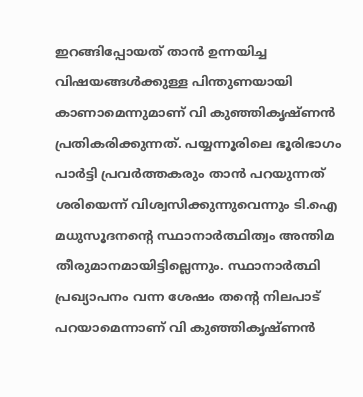ഇറങ്ങിപ്പോയത് താൻ ഉന്നയിച്ച വിഷയങ്ങൾക്കുള്ള പിന്തുണയായി കാണാമെന്നുമാണ് വി കുഞ്ഞികൃഷ്ണൻ പ്രതികരിക്കുന്നത്. പയ്യന്നൂരിലെ ഭൂരിഭാഗം പാർട്ടി പ്രവർത്തകരും താൻ പറയുന്നത് ശരിയെന്ന് വിശ്വസിക്കുന്നുവെന്നും ടി.ഐ മധുസൂദനന്റെ സ്ഥാനാർത്ഥിത്വം അന്തിമ തീരുമാനമായിട്ടില്ലെന്നും. സ്ഥാനാർത്ഥി പ്രഖ്യാപനം വന്ന ശേഷം തന്റെ നിലപാട് പറയാമെന്നാണ് വി കുഞ്ഞികൃഷ്ണൻ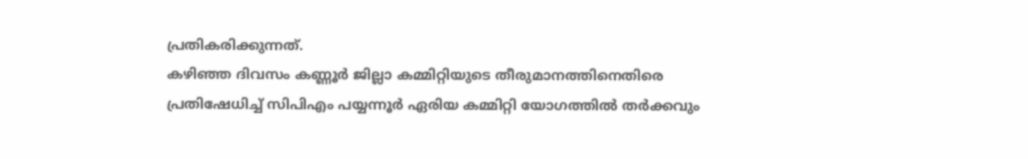പ്രതികരിക്കുന്നത്.
കഴിഞ്ഞ ദിവസം കണ്ണൂർ ജില്ലാ കമ്മിറ്റിയുടെ തീരുമാനത്തിനെതിരെ പ്രതിഷേധിച്ച് സിപിഎം പയ്യന്നൂർ ഏരിയ കമ്മിറ്റി യോഗത്തിൽ തർക്കവും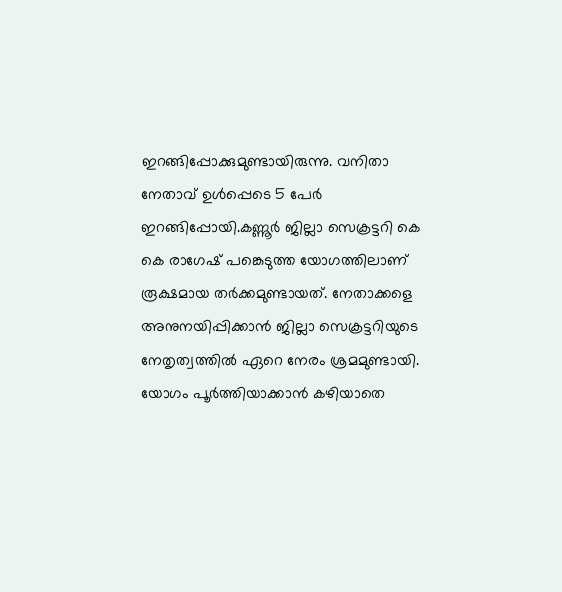ഇറങ്ങിപ്പോക്കുമുണ്ടായിരുന്നു. വനിതാ നേതാവ് ഉൾപ്പെടെ 5 പേർ ഇറങ്ങിപ്പോയി.കണ്ണൂർ ജില്ലാ സെക്രട്ടറി കെ കെ രാഗേഷ് പങ്കെടുത്ത യോഗത്തിലാണ് രൂക്ഷമായ തർക്കമുണ്ടായത്. നേതാക്കളെ അനുനയിപ്പിക്കാൻ ജില്ലാ സെക്രട്ടറിയുടെ നേതൃത്വത്തിൽ ഏറെ നേരം ശ്രമമുണ്ടായി. യോഗം പൂർത്തിയാക്കാൻ കഴിയാതെ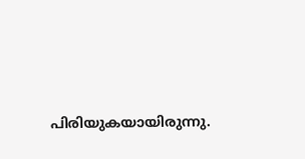പിരിയുകയായിരുന്നു.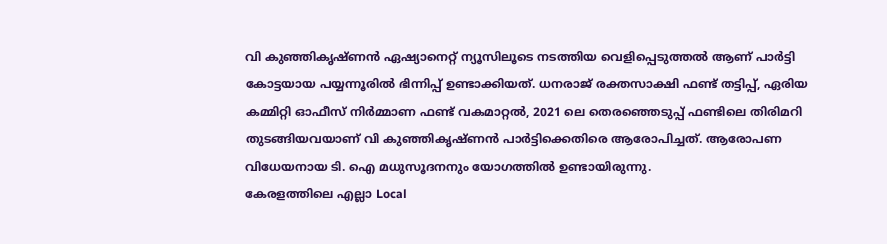വി കുഞ്ഞികൃഷ്ണൻ ഏഷ്യാനെറ്റ് ന്യൂസിലൂടെ നടത്തിയ വെളിപ്പെടുത്തൽ ആണ് പാർട്ടി കോട്ടയായ പയ്യന്നൂരിൽ ഭിന്നിപ്പ് ഉണ്ടാക്കിയത്. ധനരാജ് രക്തസാക്ഷി ഫണ്ട് തട്ടിപ്പ്, ഏരിയ കമ്മിറ്റി ഓഫീസ് നിർമ്മാണ ഫണ്ട് വകമാറ്റൽ, 2021 ലെ തെരഞ്ഞെടുപ്പ് ഫണ്ടിലെ തിരിമറി തുടങ്ങിയവയാണ് വി കുഞ്ഞികൃഷ്ണൻ പാർട്ടിക്കെതിരെ ആരോപിച്ചത്. ആരോപണ വിധേയനായ ടി. ഐ മധുസൂദനനും യോഗത്തിൽ ഉണ്ടായിരുന്നു.
കേരളത്തിലെ എല്ലാ Local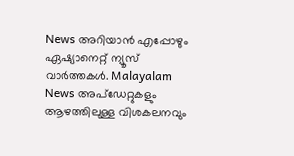News അറിയാൻ എപ്പോഴും ഏഷ്യാനെറ്റ് ന്യൂസ് വാർത്തകൾ. Malayalam News അപ്ഡേറ്റുകളും ആഴത്തിലുള്ള വിശകലനവും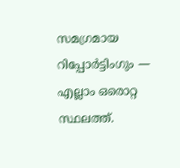സമഗ്രമായ റിപ്പോർട്ടിംഗും — എല്ലാം ഒരൊറ്റ സ്ഥലത്ത്.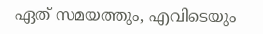ഏത് സമയത്തും, എവിടെയും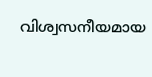വിശ്വസനീയമായ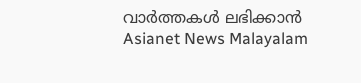വാർത്തകൾ ലഭിക്കാൻ Asianet News Malayalam